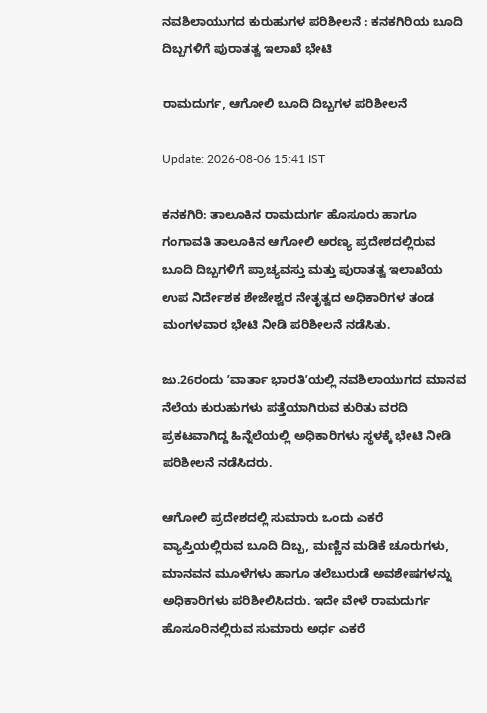ನವಶಿಲಾಯುಗದ ಕುರುಹುಗಳ ಪರಿಶೀಲನೆ : ಕನಕಗಿರಿಯ ಬೂದಿ ದಿಬ್ಬಗಳಿಗೆ ಪುರಾತತ್ವ ಇಲಾಖೆ ಭೇಟಿ

ರಾಮದುರ್ಗ, ಆಗೋಲಿ ಬೂದಿ ದಿಬ್ಬಗಳ ಪರಿಶೀಲನೆ

Update: 2026-08-06 15:41 IST

ಕನಕಗಿರಿ: ತಾಲೂಕಿನ ರಾಮದುರ್ಗ ಹೊಸೂರು ಹಾಗೂ ಗಂಗಾವತಿ ತಾಲೂಕಿನ ಆಗೋಲಿ ಅರಣ್ಯ ಪ್ರದೇಶದಲ್ಲಿರುವ ಬೂದಿ ದಿಬ್ಬಗಳಿಗೆ ಪ್ರಾಚ್ಯವಸ್ತು ಮತ್ತು ಪುರಾತತ್ವ ಇಲಾಖೆಯ ಉಪ ನಿರ್ದೇಶಕ ಶೇಜೇಶ್ವರ ನೇತೃತ್ವದ ಅಧಿಕಾರಿಗಳ ತಂಡ ಮಂಗಳವಾರ ಭೇಟಿ ನೀಡಿ ಪರಿಶೀಲನೆ ನಡೆಸಿತು.

ಜು.26ರಂದು ʼವಾರ್ತಾ ಭಾರತಿʼಯಲ್ಲಿ ನವಶಿಲಾಯುಗದ ಮಾನವ ನೆಲೆಯ ಕುರುಹುಗಳು ಪತ್ತೆಯಾಗಿರುವ ಕುರಿತು ವರದಿ ಪ್ರಕಟವಾಗಿದ್ದ ಹಿನ್ನೆಲೆಯಲ್ಲಿ ಅಧಿಕಾರಿಗಳು ಸ್ಥಳಕ್ಕೆ ಭೇಟಿ ನೀಡಿ ಪರಿಶೀಲನೆ ನಡೆಸಿದರು.

ಆಗೋಲಿ ಪ್ರದೇಶದಲ್ಲಿ ಸುಮಾರು ಒಂದು ಎಕರೆ ವ್ಯಾಪ್ತಿಯಲ್ಲಿರುವ ಬೂದಿ ದಿಬ್ಬ, ಮಣ್ಣಿನ ಮಡಿಕೆ ಚೂರುಗಳು, ಮಾನವನ ಮೂಳೆಗಳು ಹಾಗೂ ತಲೆಬುರುಡೆ ಅವಶೇಷಗಳನ್ನು ಅಧಿಕಾರಿಗಳು ಪರಿಶೀಲಿಸಿದರು. ಇದೇ ವೇಳೆ ರಾಮದುರ್ಗ ಹೊಸೂರಿನಲ್ಲಿರುವ ಸುಮಾರು ಅರ್ಧ ಎಕರೆ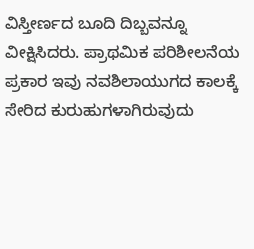ವಿಸ್ತೀರ್ಣದ ಬೂದಿ ದಿಬ್ಬವನ್ನೂ ವೀಕ್ಷಿಸಿದರು. ಪ್ರಾಥಮಿಕ ಪರಿಶೀಲನೆಯ ಪ್ರಕಾರ ಇವು ನವಶಿಲಾಯುಗದ ಕಾಲಕ್ಕೆ ಸೇರಿದ ಕುರುಹುಗಳಾಗಿರುವುದು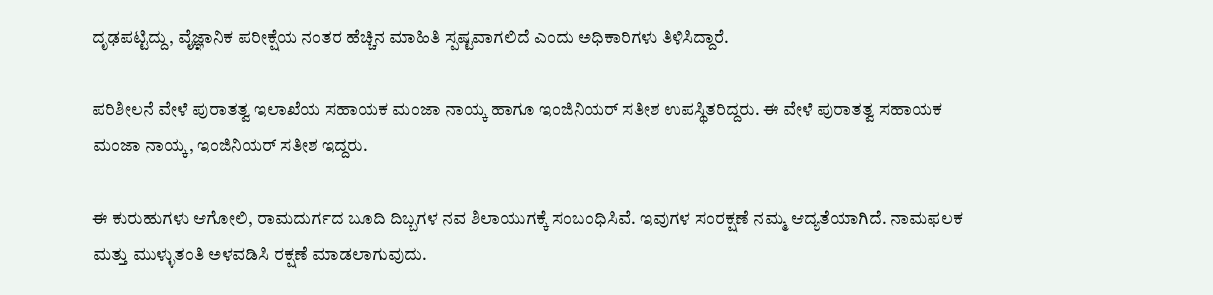ದೃಢಪಟ್ಟಿದ್ದು, ವೈಜ್ಞಾನಿಕ ಪರೀಕ್ಷೆಯ ನಂತರ ಹೆಚ್ಚಿನ ಮಾಹಿತಿ ಸ್ಪಷ್ಟವಾಗಲಿದೆ ಎಂದು ಅಧಿಕಾರಿಗಳು ತಿಳಿಸಿದ್ದಾರೆ.

ಪರಿಶೀಲನೆ ವೇಳೆ ಪುರಾತತ್ವ ಇಲಾಖೆಯ ಸಹಾಯಕ ಮಂಜಾ ನಾಯ್ಕ ಹಾಗೂ ಇಂಜಿನಿಯರ್ ಸತೀಶ ಉಪಸ್ಥಿತರಿದ್ದರು. ಈ ವೇಳೆ ಪುರಾತತ್ವ ಸಹಾಯಕ ಮಂಜಾ ನಾಯ್ಕ, ಇಂಜಿನಿಯರ್ ಸತೀಶ ಇದ್ದರು.

ಈ ಕುರುಹುಗಳು ಆಗೋಲಿ, ರಾಮದುರ್ಗದ ಬೂದಿ ದಿಬ್ಬಗಳ ನವ ಶಿಲಾಯುಗಕ್ಕೆ ಸಂಬಂಧಿಸಿವೆ. ಇವುಗಳ ಸಂರಕ್ಷಣೆ ನಮ್ಮ ಆದ್ಯತೆಯಾಗಿದೆ. ನಾಮಫಲಕ ಮತ್ತು ಮುಳ್ಳುತಂತಿ ಅಳವಡಿಸಿ ರಕ್ಷಣೆ ಮಾಡಲಾಗುವುದು.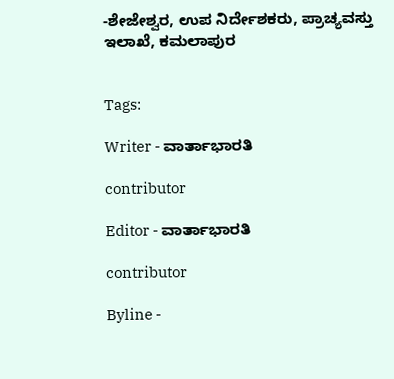-ಶೇಜೇಶ್ವರ, ಉಪ ನಿರ್ದೇಶಕರು, ಪ್ರಾಚ್ಯವಸ್ತು ಇಲಾಖೆ, ಕಮಲಾಪುರ


Tags:

Writer - ವಾರ್ತಾಭಾರತಿ

contributor

Editor - ವಾರ್ತಾಭಾರತಿ

contributor

Byline -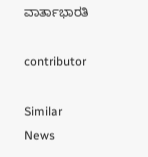ವಾರ್ತಾಭಾರತಿ

contributor

Similar News